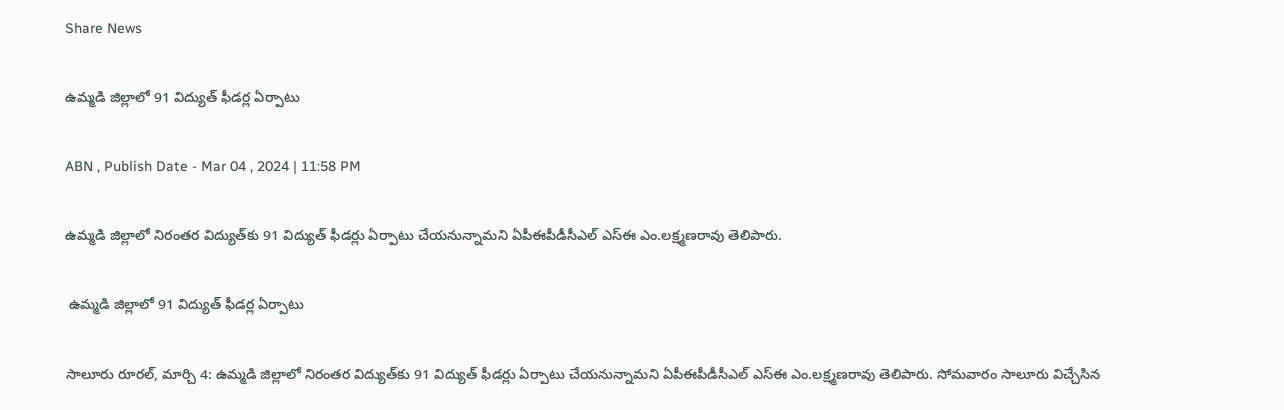Share News

ఉమ్మడి జిల్లాలో 91 విద్యుత్‌ ఫీడర్ల ఏర్పాటు

ABN , Publish Date - Mar 04 , 2024 | 11:58 PM

ఉమ్మడి జిల్లాలో నిరంతర విద్యుత్‌కు 91 విద్యుత్‌ ఫీడర్లు ఏర్పాటు చేయనున్నామని ఏపీఈపీడీసీఎల్‌ ఎస్‌ఈ ఎం.లక్ష్మణరావు తెలిపారు.

 ఉమ్మడి జిల్లాలో 91 విద్యుత్‌ ఫీడర్ల ఏర్పాటు

సాలూరు రూరల్‌, మార్చి 4: ఉమ్మడి జిల్లాలో నిరంతర విద్యుత్‌కు 91 విద్యుత్‌ ఫీడర్లు ఏర్పాటు చేయనున్నామని ఏపీఈపీడీసీఎల్‌ ఎస్‌ఈ ఎం.లక్ష్మణరావు తెలిపారు. సోమవారం సాలూరు విచ్చేసిన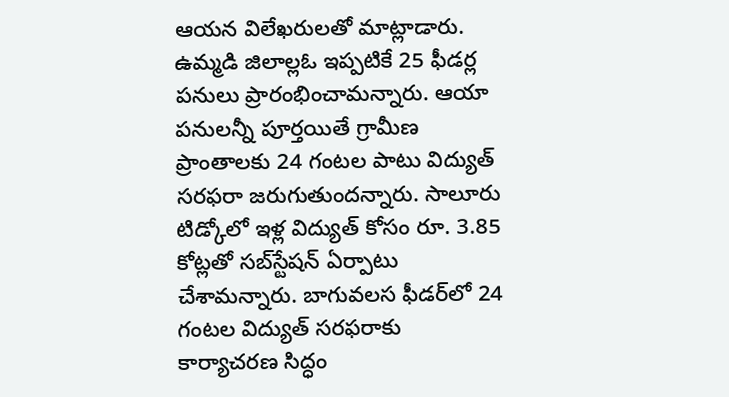ఆయన విలేఖరులతో మాట్లాడారు. ఉమ్మడి జిలాల్లఓ ఇప్పటికే 25 ఫీడర్ల పనులు ప్రారంభించామన్నారు. ఆయా పనులన్నీ పూర్తయితే గ్రామీణ ప్రాంతాలకు 24 గంటల పాటు విద్యుత్‌ సరఫరా జరుగుతుందన్నారు. సాలూరు టిడ్కోలో ఇళ్ల విద్యుత్‌ కోసం రూ. 3.85 కోట్లతో సబ్‌స్టేషన్‌ ఏర్పాటు చేశామన్నారు. బాగువలస ఫీడర్‌లో 24 గంటల విద్యుత్‌ సరఫరాకు కార్యాచరణ సిద్ధం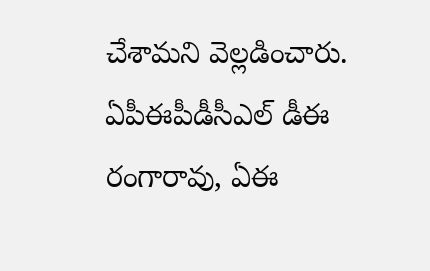చేశామని వెల్లడించారు. ఏపీఈపీడీసీఎల్‌ డీఈ రంగారావు, ఏఈ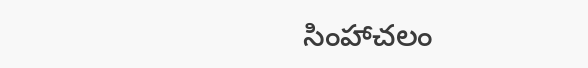సింహాచలం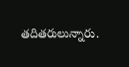తదితరులున్నారు.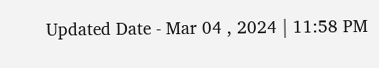Updated Date - Mar 04 , 2024 | 11:58 PM